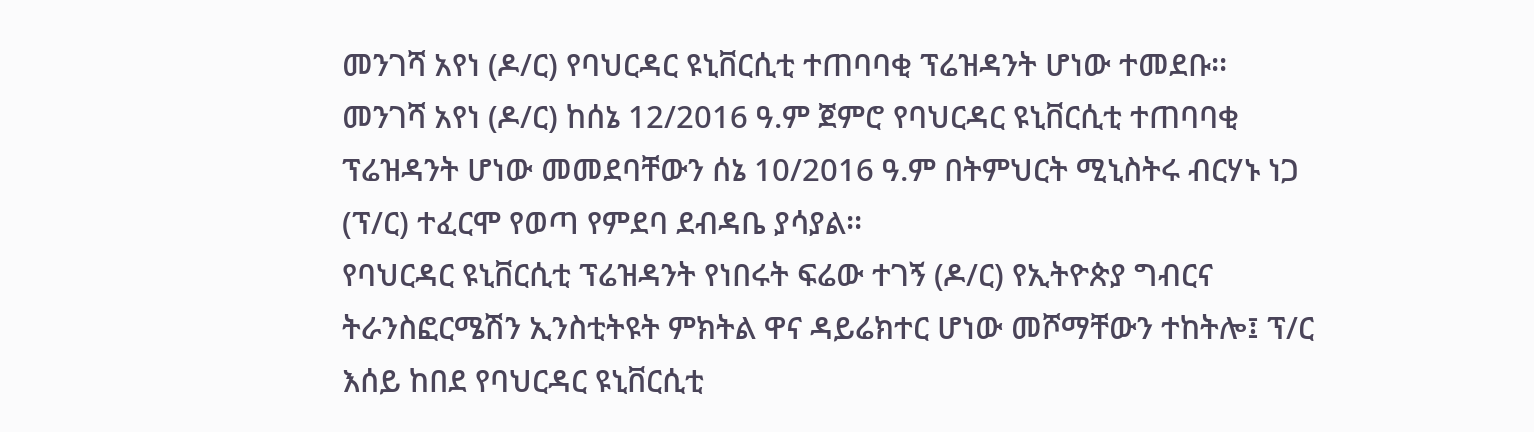መንገሻ አየነ (ዶ/ር) የባህርዳር ዩኒቨርሲቲ ተጠባባቂ ፕሬዝዳንት ሆነው ተመደቡ፡፡
መንገሻ አየነ (ዶ/ር) ከሰኔ 12/2016 ዓ.ም ጀምሮ የባህርዳር ዩኒቨርሲቲ ተጠባባቂ ፕሬዝዳንት ሆነው መመደባቸውን ሰኔ 10/2016 ዓ.ም በትምህርት ሚኒስትሩ ብርሃኑ ነጋ (ፕ/ር) ተፈርሞ የወጣ የምደባ ደብዳቤ ያሳያል፡፡
የባህርዳር ዩኒቨርሲቲ ፕሬዝዳንት የነበሩት ፍሬው ተገኝ (ዶ/ር) የኢትዮጵያ ግብርና ትራንስፎርሜሽን ኢንስቲትዩት ምክትል ዋና ዳይሬክተር ሆነው መሾማቸውን ተከትሎ፤ ፕ/ር እሰይ ከበደ የባህርዳር ዩኒቨርሲቲ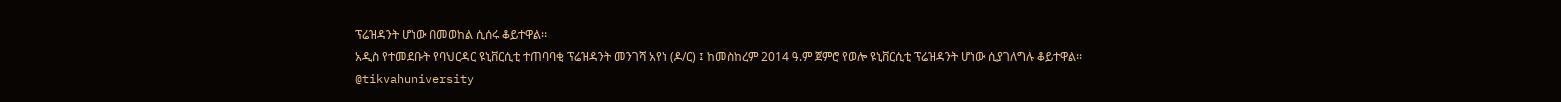ፕሬዝዳንት ሆነው በመወከል ሲሰሩ ቆይተዋል፡፡
አዲስ የተመደቡት የባህርዳር ዩኒቨርሲቲ ተጠባባቂ ፕሬዝዳንት መንገሻ አየነ (ዶ/ር) ፤ ከመስከረም 2014 ዓ.ም ጀምሮ የወሎ ዩኒቨርሲቲ ፕሬዝዳንት ሆነው ሲያገለግሉ ቆይተዋል፡፡
@tikvahuniversity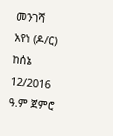መንገሻ አየነ (ዶ/ር) ከሰኔ 12/2016 ዓ.ም ጀምሮ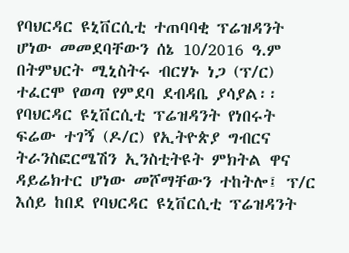የባህርዳር ዩኒቨርሲቲ ተጠባባቂ ፕሬዝዳንት ሆነው መመደባቸውን ሰኔ 10/2016 ዓ.ም በትምህርት ሚኒስትሩ ብርሃኑ ነጋ (ፕ/ር) ተፈርሞ የወጣ የምደባ ደብዳቤ ያሳያል፡፡
የባህርዳር ዩኒቨርሲቲ ፕሬዝዳንት የነበሩት ፍሬው ተገኝ (ዶ/ር) የኢትዮጵያ ግብርና ትራንስፎርሜሽን ኢንስቲትዩት ምክትል ዋና ዳይሬክተር ሆነው መሾማቸውን ተከትሎ፤ ፕ/ር እሰይ ከበደ የባህርዳር ዩኒቨርሲቲ ፕሬዝዳንት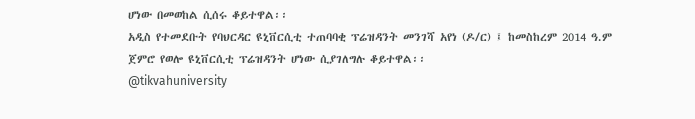ሆነው በመወከል ሲሰሩ ቆይተዋል፡፡
አዲስ የተመደቡት የባህርዳር ዩኒቨርሲቲ ተጠባባቂ ፕሬዝዳንት መንገሻ አየነ (ዶ/ር) ፤ ከመስከረም 2014 ዓ.ም ጀምሮ የወሎ ዩኒቨርሲቲ ፕሬዝዳንት ሆነው ሲያገለግሉ ቆይተዋል፡፡
@tikvahuniversity